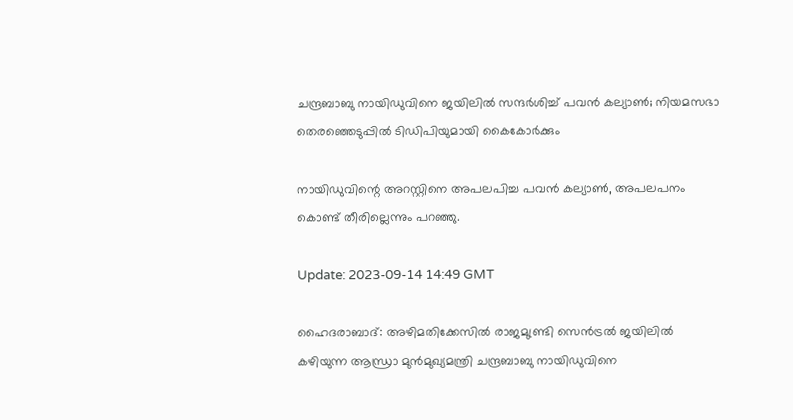ചന്ദ്രബാബു നായിഡുവിനെ ജയിലിൽ സന്ദർശിച്ച് പവൻ കല്യാൺ; നിയമസഭാ തെരഞ്ഞെടുപ്പിൽ ടിഡിപിയുമായി കൈകോർക്കും

നായിഡുവിന്റെ അറസ്റ്റിനെ അപലപിച്ച പവൻ കല്യാൺ, അപലപനം കൊണ്ട് തീരില്ലെന്നും പറഞ്ഞു.

Update: 2023-09-14 14:49 GMT

ഹൈദരാബാദ്: അഴിമതിക്കേസില്‍ രാജമുണ്ട്രി സെൻട്രൽ ജയിലില്‍ കഴിയുന്ന ആന്ധ്രാ മുന്‍മുഖ്യമന്ത്രി ചന്ദ്രബാബു നായിഡുവിനെ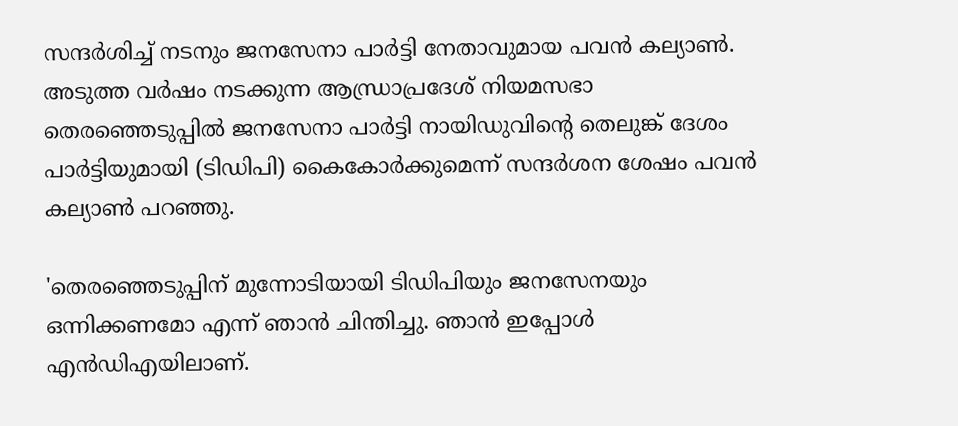സന്ദർശിച്ച് നടനും ജനസേനാ പാർട്ടി നേതാവുമായ പവൻ കല്യാൺ. അടുത്ത വർഷം നടക്കുന്ന ആന്ധ്രാപ്രദേശ് നിയമസഭാ തെരഞ്ഞെടുപ്പിൽ ജനസേനാ പാർട്ടി നായിഡുവിന്റെ തെലുങ്ക് ദേശം പാർട്ടിയുമായി (ടിഡിപി) കൈകോർക്കുമെന്ന് സന്ദർശന ശേഷം പവൻ കല്യാൺ പറ‍ഞ്ഞു.

'തെരഞ്ഞെടുപ്പിന് മുന്നോടിയായി ടിഡിപിയും ജനസേനയും ഒന്നിക്കണമോ എന്ന് ഞാൻ ചിന്തിച്ചു. ഞാൻ ഇപ്പോൾ എൻഡിഎയിലാണ്.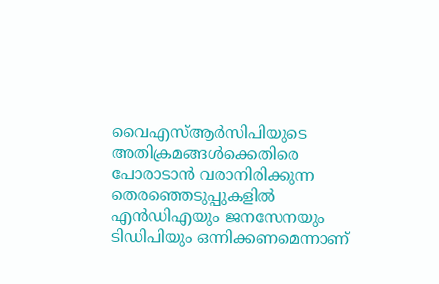വൈഎസ്ആർസിപിയുടെ അതിക്രമങ്ങൾക്കെതിരെ പോരാടാൻ വരാനിരിക്കുന്ന തെരഞ്ഞെടുപ്പുകളിൽ എൻഡിഎയും ജനസേനയും ടിഡിപിയും ഒന്നിക്കണമെന്നാണ്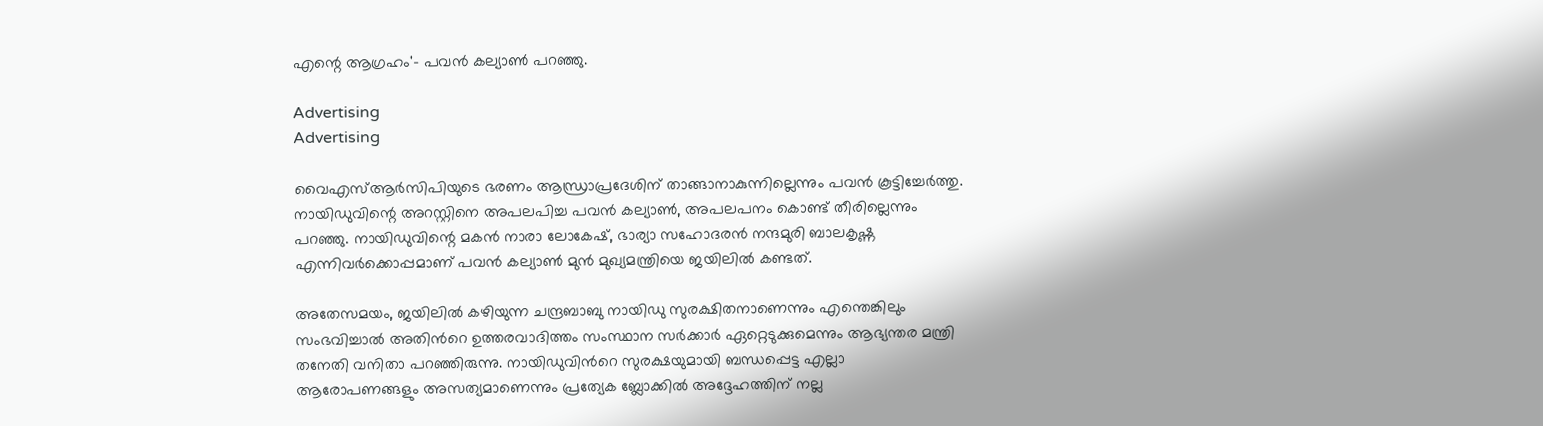എന്റെ ആഗ്രഹം'- പവൻ കല്യാൺ പറഞ്ഞു.

Advertising
Advertising

വൈഎസ്ആർസിപിയുടെ ഭരണം ആന്ധ്രാപ്രദേശിന് താങ്ങാനാകുന്നില്ലെന്നും പവൻ കൂട്ടിച്ചേർത്തു. നായിഡുവിന്റെ അറസ്റ്റിനെ അപലപിച്ച പവൻ കല്യാൺ, അപലപനം കൊണ്ട് തീരില്ലെന്നും പറഞ്ഞു. നായിഡുവിന്റെ മകൻ നാരാ ലോകേഷ്, ഭാര്യാ സഹോദരൻ നന്ദമുരി ബാലകൃഷ്ണ എന്നിവർക്കൊപ്പമാണ് പവൻ കല്യാൺ മുൻ മുഖ്യമന്ത്രിയെ ജയിലിൽ കണ്ടത്.

അതേസമയം, ജയിലില്‍ കഴിയുന്ന ചന്ദ്രബാബു നായിഡു സുരക്ഷിതനാണെന്നും എന്തെങ്കിലും സംഭവിച്ചാല്‍ അതിന്‍റെ ഉത്തരവാദിത്തം സംസ്ഥാന സര്‍ക്കാര്‍ ഏറ്റെടുക്കുമെന്നും ആഭ്യന്തര മന്ത്രി തനേതി വനിതാ പറഞ്ഞിരുന്നു. നായിഡുവിന്‍റെ സുരക്ഷയുമായി ബന്ധപ്പെട്ട എല്ലാ ആരോപണങ്ങളും അസത്യമാണെന്നും പ്രത്യേക ബ്ലോക്കിൽ അദ്ദേഹത്തിന് നല്ല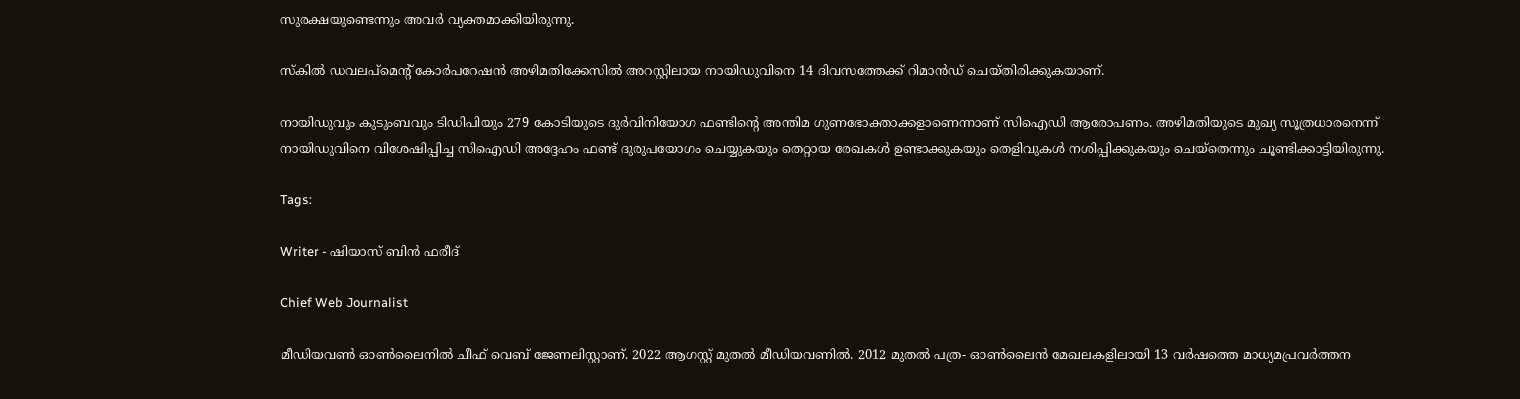സുരക്ഷയുണ്ടെന്നും അവർ വ്യക്തമാക്കിയിരുന്നു.

സ്കില്‍ ഡവലപ്മെന്‍റ് കോര്‍പറേഷന്‍ അഴിമതിക്കേസില്‍ അറസ്റ്റിലായ നായിഡുവിനെ 14 ദിവസത്തേക്ക് റിമാന്‍ഡ് ചെയ്തിരിക്കുകയാണ്.

നായിഡുവും കുടുംബവും ടിഡിപിയും 279 കോടിയുടെ ദുർവിനിയോഗ ഫണ്ടിന്‍റെ അന്തിമ ഗുണഭോക്താക്കളാണെന്നാണ് സിഐഡി ആരോപണം. അഴിമതിയുടെ മുഖ്യ സൂത്രധാരനെന്ന് നായിഡുവിനെ വിശേഷിപ്പിച്ച സിഐഡി അദ്ദേഹം ഫണ്ട് ദുരുപയോഗം ചെയ്യുകയും തെറ്റായ രേഖകൾ ഉണ്ടാക്കുകയും തെളിവുകൾ നശിപ്പിക്കുകയും ചെയ്തെന്നും ചൂണ്ടിക്കാട്ടിയിരുന്നു.

Tags:

Writer - ഷിയാസ് ബിന്‍ ഫരീദ്

Chief Web Journalist

മീഡിയവണ്‍ ഓണ്‍ലൈനില്‍ ചീഫ് വെബ് ജേണലിസ്റ്റാണ്. 2022 ആഗസ്റ്റ് മുതല്‍ മീഡിയവണില്‍. 2012 മുതല്‍ പത്ര- ഓണ്‍ലൈന്‍ മേഖലകളിലായി 13 വര്‍ഷത്തെ മാധ്യമപ്രവര്‍ത്തന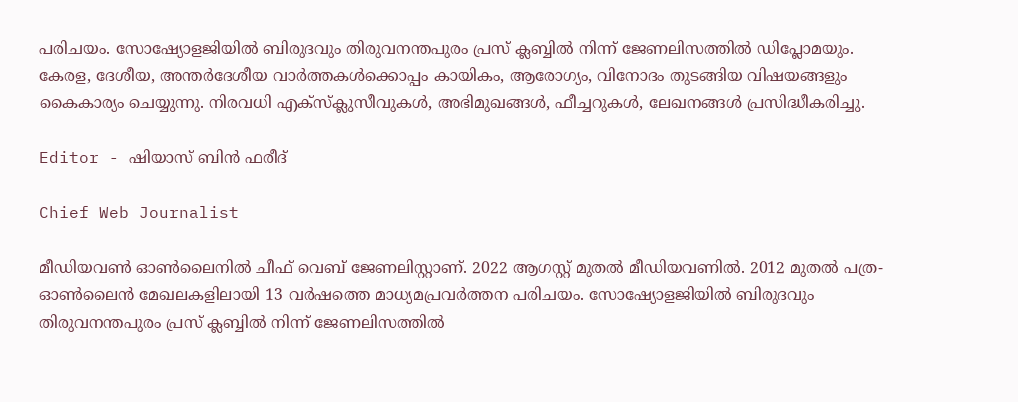പരിചയം. സോഷ്യോളജിയില്‍ ബിരുദവും തിരുവനന്തപുരം പ്രസ് ക്ലബ്ബില്‍ നിന്ന് ജേണലിസത്തില്‍ ഡിപ്ലോമയും. കേരള, ദേശീയ, അന്തര്‍ദേശീയ വാര്‍ത്തകള്‍ക്കൊപ്പം കായികം, ആരോഗ്യം, വിനോദം തുടങ്ങിയ വിഷയങ്ങളും കൈകാര്യം ചെയ്യുന്നു. നിരവധി എക്സ്ക്ലുസീവുകള്‍, അഭിമുഖങ്ങള്‍, ഫീച്ചറുകള്‍, ലേഖനങ്ങള്‍ പ്രസിദ്ധീകരിച്ചു.

Editor - ഷിയാസ് ബിന്‍ ഫരീദ്

Chief Web Journalist

മീഡിയവണ്‍ ഓണ്‍ലൈനില്‍ ചീഫ് വെബ് ജേണലിസ്റ്റാണ്. 2022 ആഗസ്റ്റ് മുതല്‍ മീഡിയവണില്‍. 2012 മുതല്‍ പത്ര- ഓണ്‍ലൈന്‍ മേഖലകളിലായി 13 വര്‍ഷത്തെ മാധ്യമപ്രവര്‍ത്തന പരിചയം. സോഷ്യോളജിയില്‍ ബിരുദവും തിരുവനന്തപുരം പ്രസ് ക്ലബ്ബില്‍ നിന്ന് ജേണലിസത്തില്‍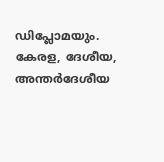ഡിപ്ലോമയും. കേരള, ദേശീയ, അന്തര്‍ദേശീയ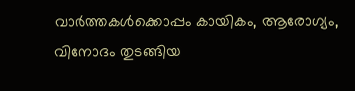വാര്‍ത്തകള്‍ക്കൊപ്പം കായികം, ആരോഗ്യം, വിനോദം തുടങ്ങിയ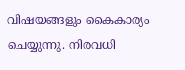വിഷയങ്ങളും കൈകാര്യം ചെയ്യുന്നു. നിരവധി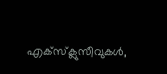എക്സ്ക്ലുസീവുകള്‍,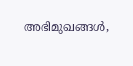അഭിമുഖങ്ങള്‍,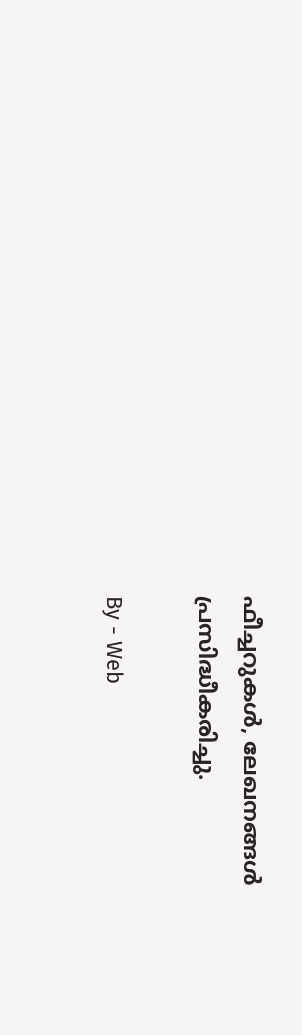ഫീച്ചറുകള്‍, ലേഖനങ്ങള്‍ പ്രസിദ്ധീകരിച്ചു.

By - Web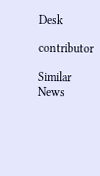Desk

contributor

Similar News